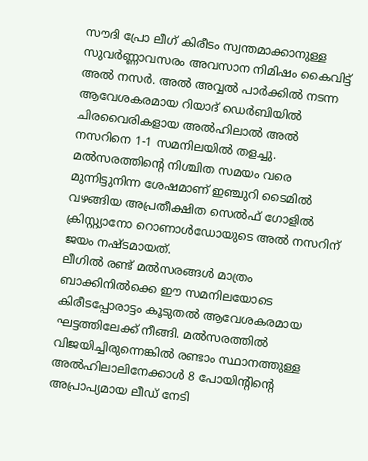സൗദി പ്രോ ലീഗ് കിരീടം സ്വന്തമാക്കാനുള്ള സുവർണ്ണാവസരം അവസാന നിമിഷം കൈവിട്ട് അൽ നസർ. അൽ അവ്വൽ പാർക്കിൽ നടന്ന ആവേശകരമായ റിയാദ് ഡെർബിയിൽ ചിരവൈരികളായ അൽഹിലാൽ അൽ നസറിനെ 1-1 സമനിലയിൽ തളച്ചു.
മൽസരത്തിന്റെ നിശ്ചിത സമയം വരെ മുന്നിട്ടുനിന്ന ശേഷമാണ് ഇഞ്ചുറി ടൈമിൽ വഴങ്ങിയ അപ്രതീക്ഷിത സെൽഫ് ഗോളിൽ ക്രിസ്റ്റ്യാനോ റൊണാൾഡോയുടെ അൽ നസറിന് ജയം നഷ്ടമായത്.
ലീഗിൽ രണ്ട് മൽസരങ്ങൾ മാത്രം ബാക്കിനിൽക്കെ ഈ സമനിലയോടെ കിരീടപ്പോരാട്ടം കൂടുതൽ ആവേശകരമായ ഘട്ടത്തിലേക്ക് നീങ്ങി. മൽസരത്തിൽ വിജയിച്ചിരുന്നെങ്കിൽ രണ്ടാം സ്ഥാനത്തുള്ള അൽഹിലാലിനേക്കാൾ 8 പോയിന്റിന്റെ അപ്രാപ്യമായ ലീഡ് നേടി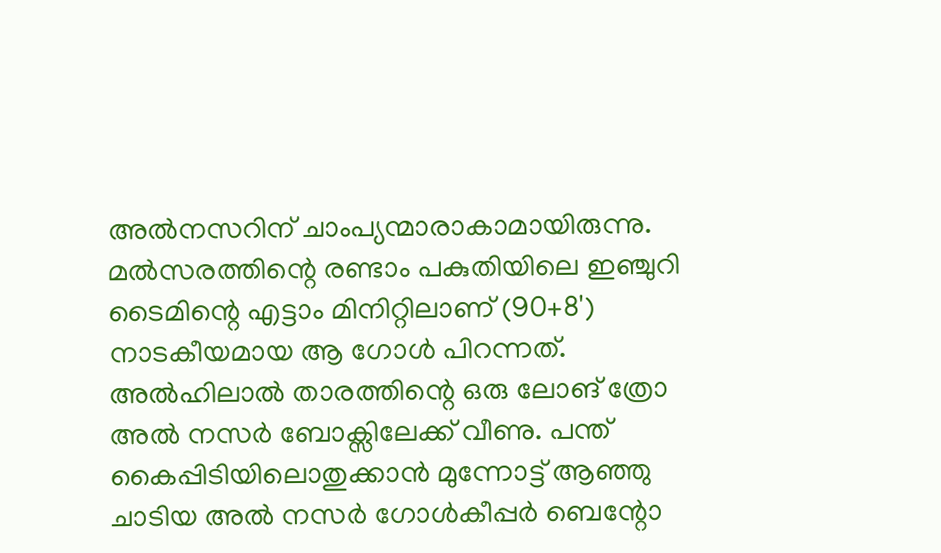അൽനസറിന് ചാംപ്യന്മാരാകാമായിരുന്നു.
മൽസരത്തിന്റെ രണ്ടാം പകുതിയിലെ ഇഞ്ചുറി ടൈമിന്റെ എട്ടാം മിനിറ്റിലാണ് (90+8') നാടകീയമായ ആ ഗോൾ പിറന്നത്. അൽഹിലാൽ താരത്തിന്റെ ഒരു ലോങ് ത്രോ അൽ നസർ ബോക്സിലേക്ക് വീണു. പന്ത് കൈപ്പിടിയിലൊതുക്കാൻ മുന്നോട്ട് ആഞ്ഞു ചാടിയ അൽ നസർ ഗോൾകീപ്പർ ബെന്റോ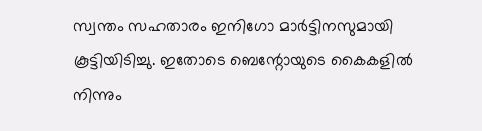സ്വന്തം സഹതാരം ഇനിഗോ മാർട്ടിനസുമായി കൂട്ടിയിടിച്ചു. ഇതോടെ ബെന്റോയുടെ കൈകളിൽ നിന്നും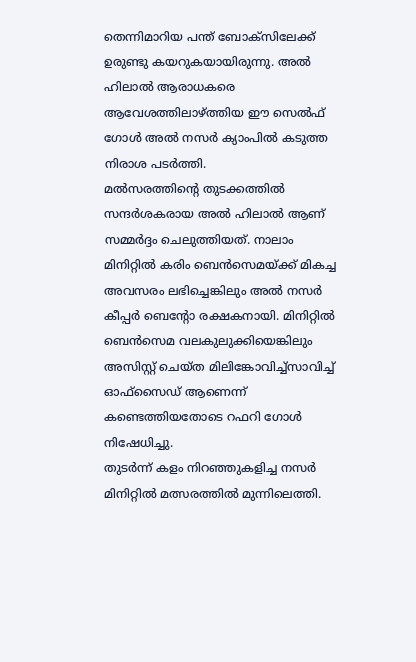തെന്നിമാറിയ പന്ത് ബോക്സിലേക്ക് ഉരുണ്ടു കയറുകയായിരുന്നു. അൽ ഹിലാൽ ആരാധകരെ ആവേശത്തിലാഴ്ത്തിയ ഈ സെൽഫ് ഗോൾ അൽ നസർ ക്യാംപിൽ കടുത്ത നിരാശ പടർത്തി.
മൽസരത്തിന്റെ തുടക്കത്തിൽ സന്ദർശകരായ അൽ ഹിലാൽ ആണ് സമ്മർദ്ദം ചെലുത്തിയത്. നാലാം മിനിറ്റിൽ കരിം ബെൻസെമയ്ക്ക് മികച്ച അവസരം ലഭിച്ചെങ്കിലും അൽ നസർ കീപ്പർ ബെന്റോ രക്ഷകനായി. മിനിറ്റിൽ ബെൻസെമ വലകുലുക്കിയെങ്കിലും അസിസ്റ്റ് ചെയ്ത മിലിങ്കോവിച്ച്സാവിച്ച് ഓഫ്സൈഡ് ആണെന്ന് കണ്ടെത്തിയതോടെ റഫറി ഗോൾ നിഷേധിച്ചു.
തുടർന്ന് കളം നിറഞ്ഞുകളിച്ച നസർ മിനിറ്റിൽ മത്സരത്തിൽ മുന്നിലെത്തി.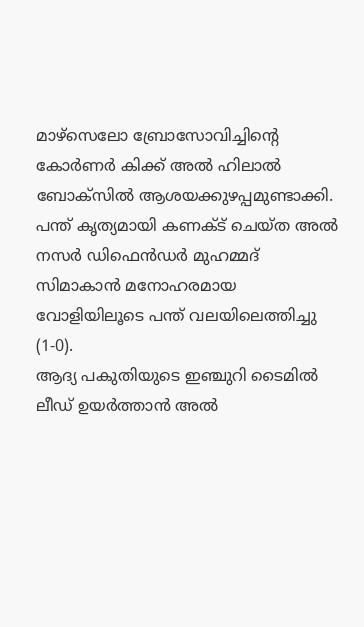മാഴ്സെലോ ബ്രോസോവിച്ചിന്റെ കോർണർ കിക്ക് അൽ ഹിലാൽ ബോക്സിൽ ആശയക്കുഴപ്പമുണ്ടാക്കി. പന്ത് കൃത്യമായി കണക്ട് ചെയ്ത അൽ നസർ ഡിഫെൻഡർ മുഹമ്മദ് സിമാകാൻ മനോഹരമായ വോളിയിലൂടെ പന്ത് വലയിലെത്തിച്ചു (1-0).
ആദ്യ പകുതിയുടെ ഇഞ്ചുറി ടൈമിൽ ലീഡ് ഉയർത്താൻ അൽ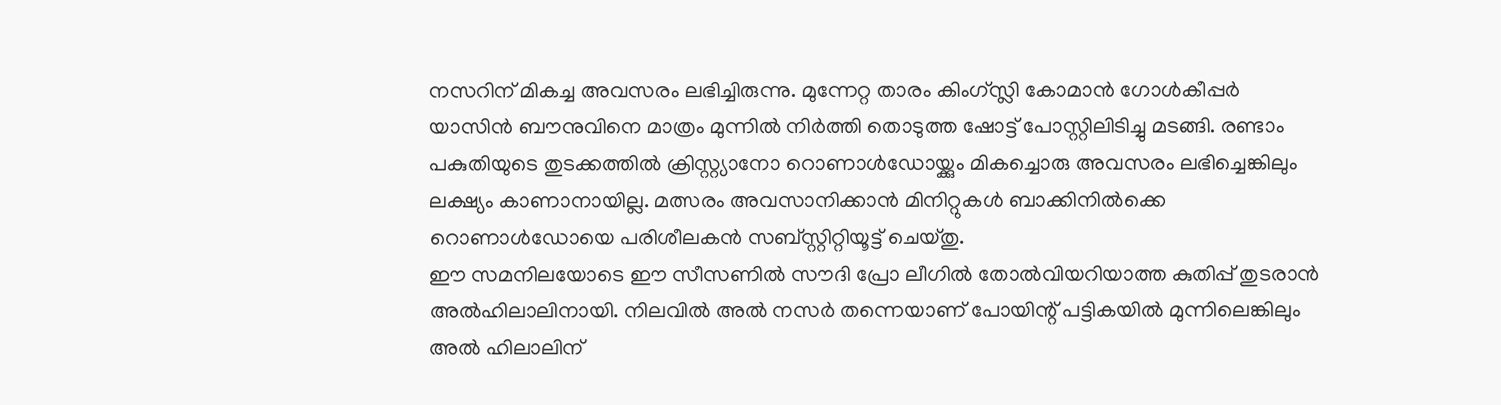നസറിന് മികച്ച അവസരം ലഭിച്ചിരുന്നു. മുന്നേറ്റ താരം കിംഗ്സ്ലി കോമാൻ ഗോൾകീപ്പർ യാസിൻ ബൗനുവിനെ മാത്രം മുന്നിൽ നിർത്തി തൊടുത്ത ഷോട്ട് പോസ്റ്റിലിടിച്ചു മടങ്ങി. രണ്ടാം പകുതിയുടെ തുടക്കത്തിൽ ക്രിസ്റ്റ്യാനോ റൊണാൾഡോയ്ക്കും മികച്ചൊരു അവസരം ലഭിച്ചെങ്കിലും ലക്ഷ്യം കാണാനായില്ല. മത്സരം അവസാനിക്കാൻ മിനിറ്റുകൾ ബാക്കിനിൽക്കെ റൊണാൾഡോയെ പരിശീലകൻ സബ്സ്റ്റിറ്റിയൂട്ട് ചെയ്തു.
ഈ സമനിലയോടെ ഈ സീസണിൽ സൗദി പ്രോ ലീഗിൽ തോൽവിയറിയാത്ത കുതിപ്പ് തുടരാൻ അൽഹിലാലിനായി. നിലവിൽ അൽ നസർ തന്നെയാണ് പോയിന്റ് പട്ടികയിൽ മുന്നിലെങ്കിലും അൽ ഹിലാലിന്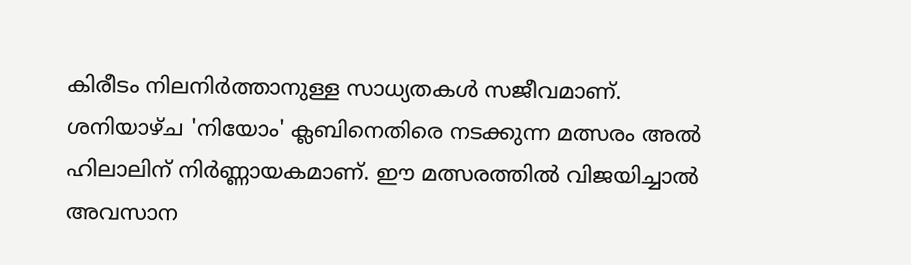കിരീടം നിലനിർത്താനുള്ള സാധ്യതകൾ സജീവമാണ്. ശനിയാഴ്ച 'നിയോം' ക്ലബിനെതിരെ നടക്കുന്ന മത്സരം അൽ ഹിലാലിന് നിർണ്ണായകമാണ്. ഈ മത്സരത്തിൽ വിജയിച്ചാൽ അവസാന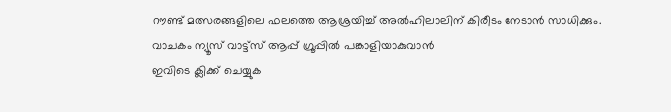റൗണ്ട് മത്സരങ്ങളിലെ ഫലത്തെ ആശ്രയിച്ച് അൽഹിലാലിന് കിരീടം നേടാൻ സാധിക്കും.
വാചകം ന്യൂസ് വാട്ട്സ് ആപ്പ് ഗ്രൂപ്പിൽ പങ്കാളിയാകുവാൻ
ഇവിടെ ക്ലിക്ക് ചെയ്യുക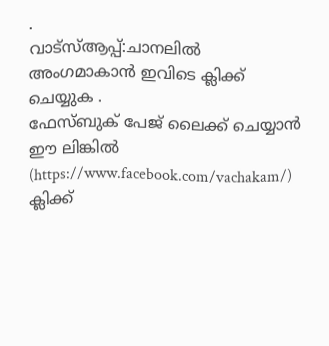.
വാട്സ്ആപ്പ്:ചാനലിൽ അംഗമാകാൻ ഇവിടെ ക്ലിക്ക് ചെയ്യുക .
ഫേസ്ബുക് പേജ് ലൈക്ക് ചെയ്യാൻ ഈ ലിങ്കിൽ (https://www.facebook.com/vachakam/) ക്ലിക്ക്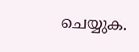ചെയ്യുക.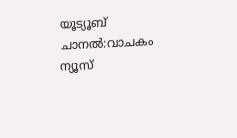യൂട്യൂബ് ചാനൽ:വാചകം ന്യൂസ്